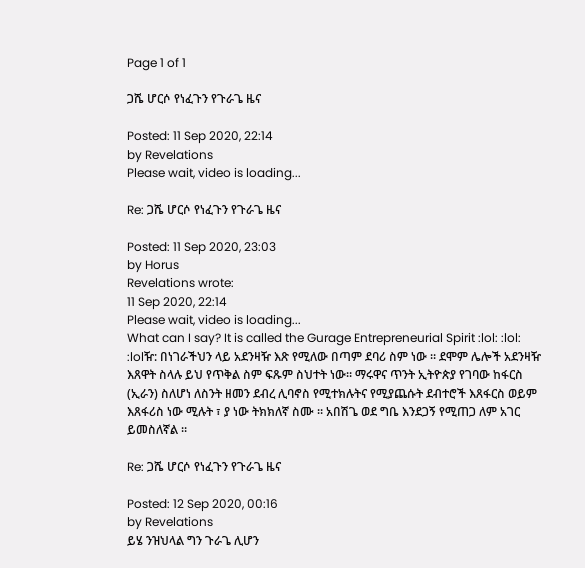Page 1 of 1

ጋሼ ሆርሶ የነፈጉን የጉራጌ ዜና

Posted: 11 Sep 2020, 22:14
by Revelations
Please wait, video is loading...

Re: ጋሼ ሆርሶ የነፈጉን የጉራጌ ዜና

Posted: 11 Sep 2020, 23:03
by Horus
Revelations wrote:
11 Sep 2020, 22:14
Please wait, video is loading...
What can I say? It is called the Gurage Entrepreneurial Spirit :lol: :lol: :lolዥ: በነገራችህን ላይ አደንዛዥ እጽ የሚለው በጣም ደባሪ ስም ነው ። ደሞም ሌሎች አደንዛዥ እጸዋት ስላሉ ይህ የጥቅል ስም ፍጹም ስህተት ነው። ማሩዋና ጥንት ኢትዮጵያ የገባው ከፋርስ (ኢራን) ስለሆነ ለስንት ዘመን ደብረ ሊባኖስ የሚተክሉትና የሚያጨሱት ደብተሮች እጸፋርስ ወይም እጸፋሪስ ነው ሚሉት ፣ ያ ነው ትክክለኛ ስሙ ። አበሽጌ ወደ ግቤ እንደጋኝ የሚጠጋ ለም አገር ይመስለኛል ።

Re: ጋሼ ሆርሶ የነፈጉን የጉራጌ ዜና

Posted: 12 Sep 2020, 00:16
by Revelations
ይሄ ንዝህላል ግን ጉራጌ ሊሆን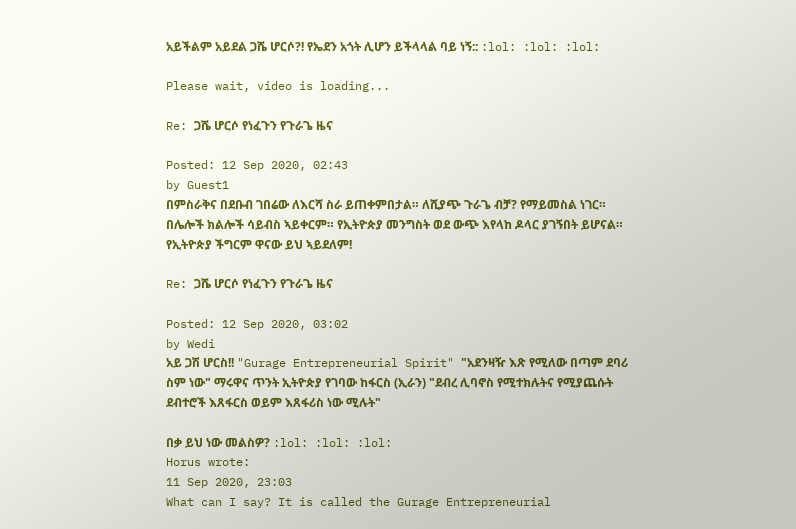አይችልም አይደል ጋሼ ሆርሶ?! የኤደን አጎት ሊሆን ይችላላል ባይ ነኝ:: :lol: :lol: :lol:

Please wait, video is loading...

Re: ጋሼ ሆርሶ የነፈጉን የጉራጌ ዜና

Posted: 12 Sep 2020, 02:43
by Guest1
በምስራቅና በደቡብ ገበሬው ለእርሻ ስራ ይጠቀምበታል። ለሺያጭ ጉራጌ ብቻ? የማይመስል ነገር። በሌሎች ክልሎች ሳይብስ ኣይቀርም። የኢትዮጵያ መንግስት ወደ ውጭ እየላከ ዶላር ያገኝበት ይሆናል። የኢትዮጵያ ችግርም ዋናው ይህ ኣይደለም!

Re: ጋሼ ሆርሶ የነፈጉን የጉራጌ ዜና

Posted: 12 Sep 2020, 03:02
by Wedi
አይ ጋሽ ሆርስ!! "Gurage Entrepreneurial Spirit" "አደንዛዥ እጽ የሚለው በጣም ደባሪ ስም ነው" ማሩዋና ጥንት ኢትዮጵያ የገባው ከፋርስ (ኢራን) "ደብረ ሊባኖስ የሚተክሉትና የሚያጨሱት ደብተሮች እጸፋርስ ወይም እጸፋሪስ ነው ሚሉት"

በቃ ይህ ነው መልስዎ? :lol: :lol: :lol:
Horus wrote:
11 Sep 2020, 23:03
What can I say? It is called the Gurage Entrepreneurial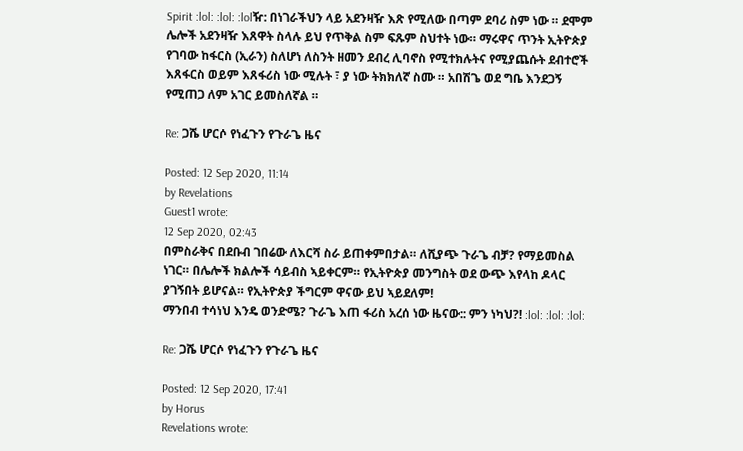Spirit :lol: :lol: :lolዥ: በነገራችህን ላይ አደንዛዥ እጽ የሚለው በጣም ደባሪ ስም ነው ። ደሞም ሌሎች አደንዛዥ እጸዋት ስላሉ ይህ የጥቅል ስም ፍጹም ስህተት ነው። ማሩዋና ጥንት ኢትዮጵያ የገባው ከፋርስ (ኢራን) ስለሆነ ለስንት ዘመን ደብረ ሊባኖስ የሚተክሉትና የሚያጨሱት ደብተሮች እጸፋርስ ወይም እጸፋሪስ ነው ሚሉት ፣ ያ ነው ትክክለኛ ስሙ ። አበሽጌ ወደ ግቤ እንደጋኝ የሚጠጋ ለም አገር ይመስለኛል ።

Re: ጋሼ ሆርሶ የነፈጉን የጉራጌ ዜና

Posted: 12 Sep 2020, 11:14
by Revelations
Guest1 wrote:
12 Sep 2020, 02:43
በምስራቅና በደቡብ ገበሬው ለእርሻ ስራ ይጠቀምበታል። ለሺያጭ ጉራጌ ብቻ? የማይመስል ነገር። በሌሎች ክልሎች ሳይብስ ኣይቀርም። የኢትዮጵያ መንግስት ወደ ውጭ እየላከ ዶላር ያገኝበት ይሆናል። የኢትዮጵያ ችግርም ዋናው ይህ ኣይደለም!
ማንበብ ተሳነህ እንዴ ወንድሜ? ጉራጌ እጠ ፋሪስ አረሰ ነው ዜናው:: ምን ነካህ?! :lol: :lol: :lol:

Re: ጋሼ ሆርሶ የነፈጉን የጉራጌ ዜና

Posted: 12 Sep 2020, 17:41
by Horus
Revelations wrote: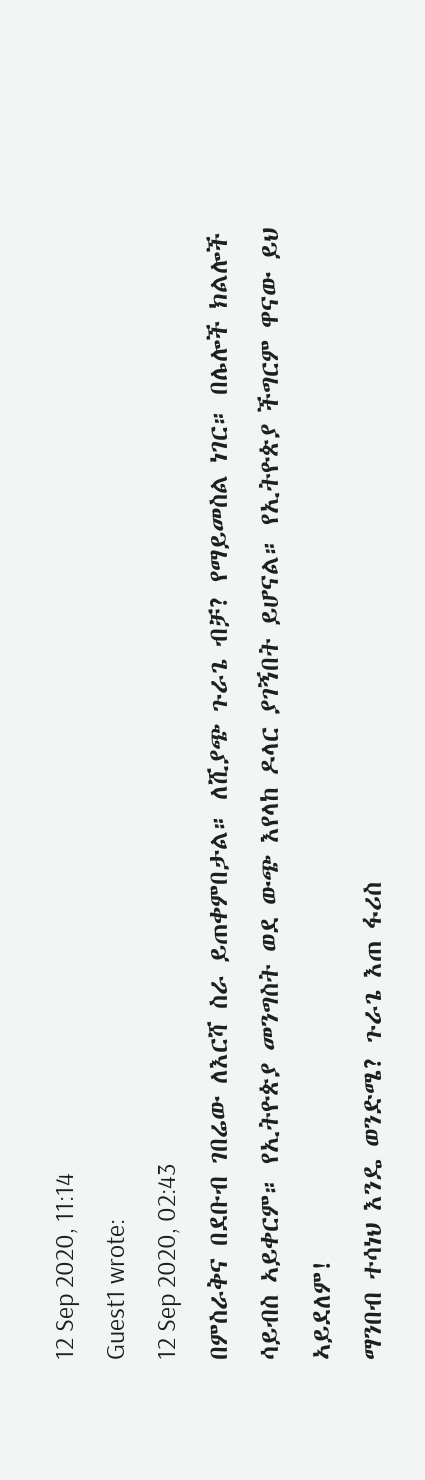12 Sep 2020, 11:14
Guest1 wrote:
12 Sep 2020, 02:43
በምስራቅና በደቡብ ገበሬው ለእርሻ ስራ ይጠቀምበታል። ለሺያጭ ጉራጌ ብቻ? የማይመስል ነገር። በሌሎች ክልሎች ሳይብስ ኣይቀርም። የኢትዮጵያ መንግስት ወደ ውጭ እየላከ ዶላር ያገኝበት ይሆናል። የኢትዮጵያ ችግርም ዋናው ይህ ኣይደለም!
ማንበብ ተሳነህ እንዴ ወንድሜ? ጉራጌ እጠ ፋሪስ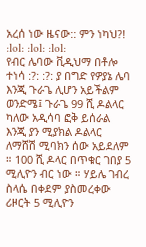አረሰ ነው ዜናው:: ምን ነካህ?! :lol: :lol: :lol:
የብር ሌባው ቪዲህማ በቶሎ ተነሳ :?: :?: ያ በግድ የዎያኔ ሌባ እንጂ ጉራጌ ሊሆን አይችልም ወንድሜ፤ ጉራጌ 99 ሺ ዶልላር ካለው አዲሳባ ፎቅ ይሰራል እንጂ ያን ሚያክል ዶልላር ለማሸሽ ሚባክን ሰው አይደለም ። 100 ሺ ዶላር በጥቁር ገበያ 5 ሚሊዮን ብር ነው ። ሃይሌ ገብረ ስላሴ በቀደም ያስመረቀው ሪዞርት 5 ሚሊዮን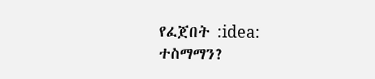የፈጀበት :idea: ተስማማን?